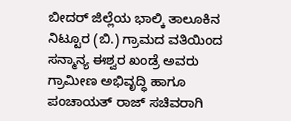ಬೀದರ್ ಜಿಲ್ಲೆಯ ಭಾಲ್ಕಿ ತಾಲೂಕಿನ ನಿಟ್ಟೂರ (ಬಿ.) ಗ್ರಾಮದ ವತಿಯಿಂದ ಸನ್ಮಾನ್ಯ ಈಶ್ವರ ಖಂಡ್ರೆ ಅವರು ಗ್ರಾಮೀಣ ಅಭಿವೃದ್ಧಿ ಹಾಗೂ ಪಂಚಾಯತ್ ರಾಜ್ ಸಚಿವರಾಗಿ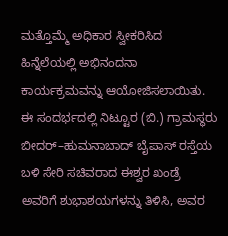ಮತ್ತೊಮ್ಮೆ ಅಧಿಕಾರ ಸ್ವೀಕರಿಸಿದ ಹಿನ್ನೆಲೆಯಲ್ಲಿ ಅಭಿನಂದನಾ ಕಾರ್ಯಕ್ರಮವನ್ನು ಆಯೋಜಿಸಲಾಯಿತು.
ಈ ಸಂದರ್ಭದಲ್ಲಿ ನಿಟ್ಟೂರ (ಬಿ.) ಗ್ರಾಮಸ್ಥರು ಬೀದರ್–ಹುಮನಾಬಾದ್ ಬೈಪಾಸ್ ರಸ್ತೆಯ ಬಳಿ ಸೇರಿ ಸಚಿವರಾದ ಈಶ್ವರ ಖಂಡ್ರೆ ಅವರಿಗೆ ಶುಭಾಶಯಗಳನ್ನು ತಿಳಿಸಿ, ಅವರ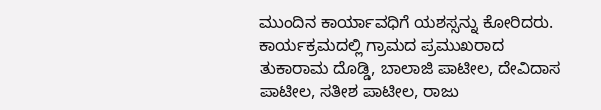ಮುಂದಿನ ಕಾರ್ಯಾವಧಿಗೆ ಯಶಸ್ಸನ್ನು ಕೋರಿದರು.
ಕಾರ್ಯಕ್ರಮದಲ್ಲಿ ಗ್ರಾಮದ ಪ್ರಮುಖರಾದ ತುಕಾರಾಮ ದೊಡ್ಡಿ, ಬಾಲಾಜಿ ಪಾಟೀಲ, ದೇವಿದಾಸ ಪಾಟೀಲ, ಸತೀಶ ಪಾಟೀಲ, ರಾಜು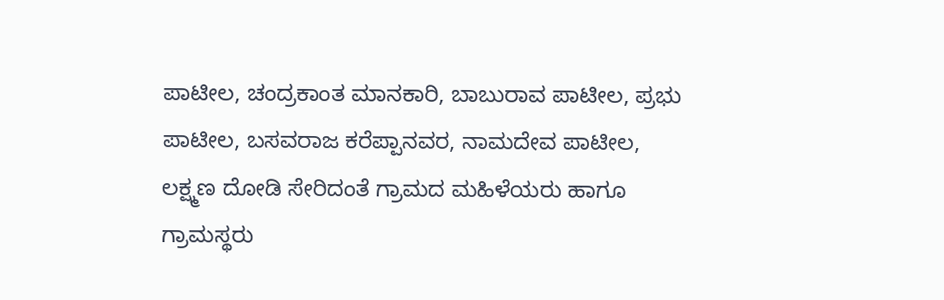ಪಾಟೀಲ, ಚಂದ್ರಕಾಂತ ಮಾನಕಾರಿ, ಬಾಬುರಾವ ಪಾಟೀಲ, ಪ್ರಭು ಪಾಟೀಲ, ಬಸವರಾಜ ಕರೆಪ್ಪಾನವರ, ನಾಮದೇವ ಪಾಟೀಲ, ಲಕ್ಷ್ಮಣ ದೋಡಿ ಸೇರಿದಂತೆ ಗ್ರಾಮದ ಮಹಿಳೆಯರು ಹಾಗೂ ಗ್ರಾಮಸ್ಥರು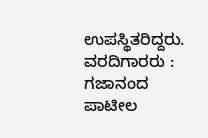ಉಪಸ್ಥಿತರಿದ್ದರು.
ವರದಿಗಾರರು : ಗಜಾನಂದ ಪಾಟೀಲ